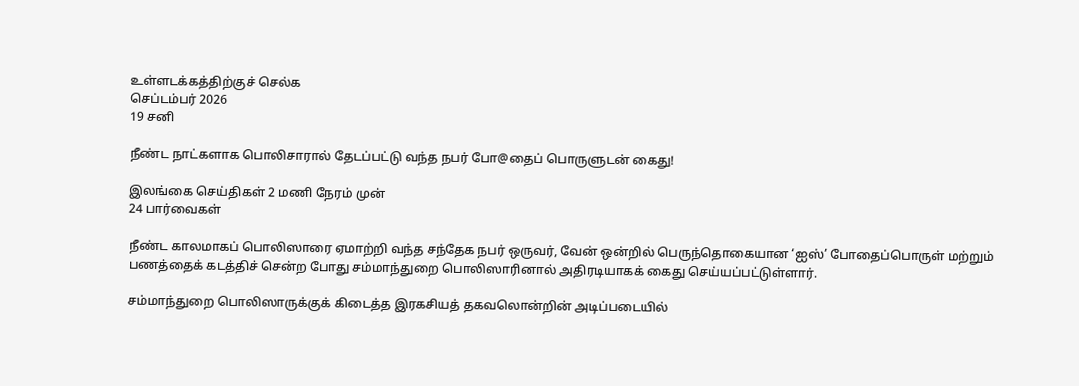உள்ளடக்கத்திற்குச் செல்க
செப்டம்பர் 2026
19 சனி

நீண்ட நாட்களாக பொலிசாரால் தேடப்பட்டு வந்த நபர் போ@தைப் பொருளுடன் கைது!

இலங்கை செய்திகள் 2 மணி நேரம் முன்
24 பார்வைகள்

நீண்ட காலமாகப் பொலிஸாரை ஏமாற்றி வந்த சந்தேக நபர் ஒருவர், வேன் ஒன்றில் பெருந்தொகையான ‘ஐஸ்’ போதைப்பொருள் மற்றும் பணத்தைக் கடத்திச் சென்ற போது சம்மாந்துறை பொலிஸாரினால் அதிரடியாகக் கைது செய்யப்பட்டுள்ளார்.

சம்மாந்துறை பொலிஸாருக்குக் கிடைத்த இரகசியத் தகவலொன்றின் அடிப்படையில்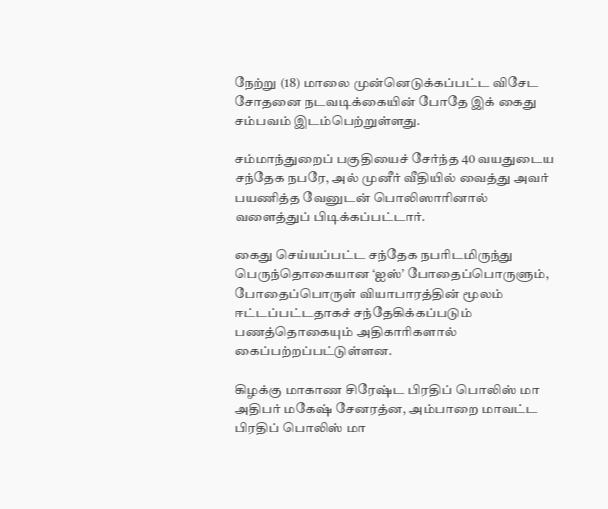நேற்று (18) மாலை முன்னெடுக்கப்பட்ட விசேட சோதனை நடவடிக்கையின் போதே இக் கைது சம்பவம் இடம்பெற்றுள்ளது.

சம்மாந்துறைப் பகுதியைச் சேர்ந்த 40 வயதுடைய சந்தேக நபரே, அல் முனீர் வீதியில் வைத்து அவர் பயணித்த வேனுடன் பொலிஸாரினால் வளைத்துப் பிடிக்கப்பட்டார்.

கைது செய்யப்பட்ட சந்தேக நபரிடமிருந்து பெருந்தொகையான ‘ஐஸ்’ போதைப்பொருளும், போதைப்பொருள் வியாபாரத்தின் மூலம் ஈட்டப்பட்டதாகச் சந்தேகிக்கப்படும் பணத்தொகையும் அதிகாரிகளால் கைப்பற்றப்பட்டுள்ளன.

கிழக்கு மாகாண சிரேஷ்ட பிரதிப் பொலிஸ் மா அதிபர் மகேஷ் சேனரத்ன, அம்பாறை மாவட்ட பிரதிப் பொலிஸ் மா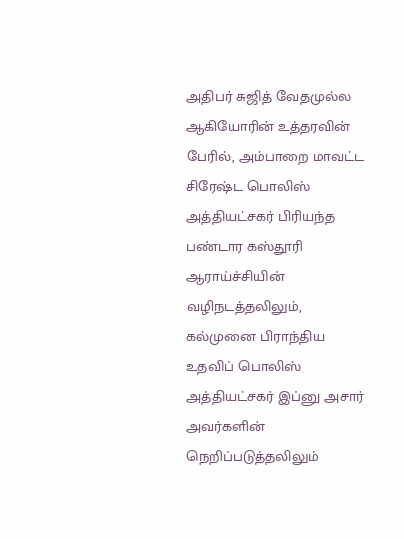அதிபர் சுஜித் வேதமுல்ல ஆகியோரின் உத்தரவின் பேரில், அம்பாறை மாவட்ட சிரேஷ்ட பொலிஸ் அத்தியட்சகர் பிரியந்த பண்டார கஸ்தூரி ஆராய்ச்சியின் வழிநடத்தலிலும், கல்முனை பிராந்திய உதவிப் பொலிஸ் அத்தியட்சகர் இப்னு அசார் அவர்களின் நெறிப்படுத்தலிலும்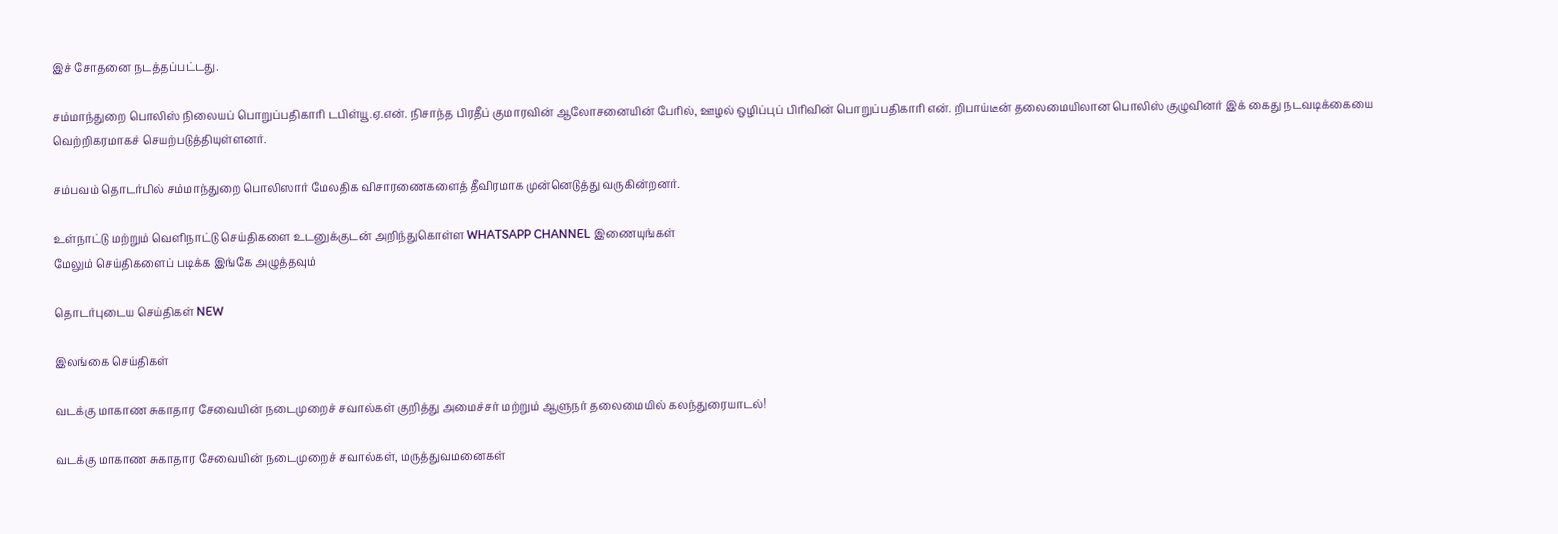இச் சோதனை நடத்தப்பட்டது.

சம்மாந்துறை பொலிஸ் நிலையப் பொறுப்பதிகாரி டபிள்யூ.ஏ.என். நிசாந்த பிரதீப் குமாரவின் ஆலோசனையின் பேரில், ஊழல் ஒழிப்புப் பிரிவின் பொறுப்பதிகாரி என். றிபாய்டீன் தலைமையிலான பொலிஸ் குழுவினர் இக் கைது நடவடிக்கையை வெற்றிகரமாகச் செயற்படுத்தியுள்ளனர்.

சம்பவம் தொடர்பில் சம்மாந்துறை பொலிஸார் மேலதிக விசாரணைகளைத் தீவிரமாக முன்னெடுத்து வருகின்றனர்.

உள்நாட்டு மற்றும் வெளிநாட்டு செய்திகளை உடனுக்குடன் அறிந்துகொள்ள WHATSAPP CHANNEL இணையுங்கள்
மேலும் செய்திகளைப் படிக்க இங்கே அழுத்தவும்

தொடர்புடைய செய்திகள் NEW

இலங்கை செய்திகள்

வடக்கு மாகாண சுகாதார சேவையின் நடைமுறைச் சவால்கள் குறித்து அமைச்சர் மற்றும் ஆளுநர் தலைமையில் கலந்துரையாடல்!

வடக்கு மாகாண சுகாதார சேவையின் நடைமுறைச் சவால்கள், மருத்துவமனைகள்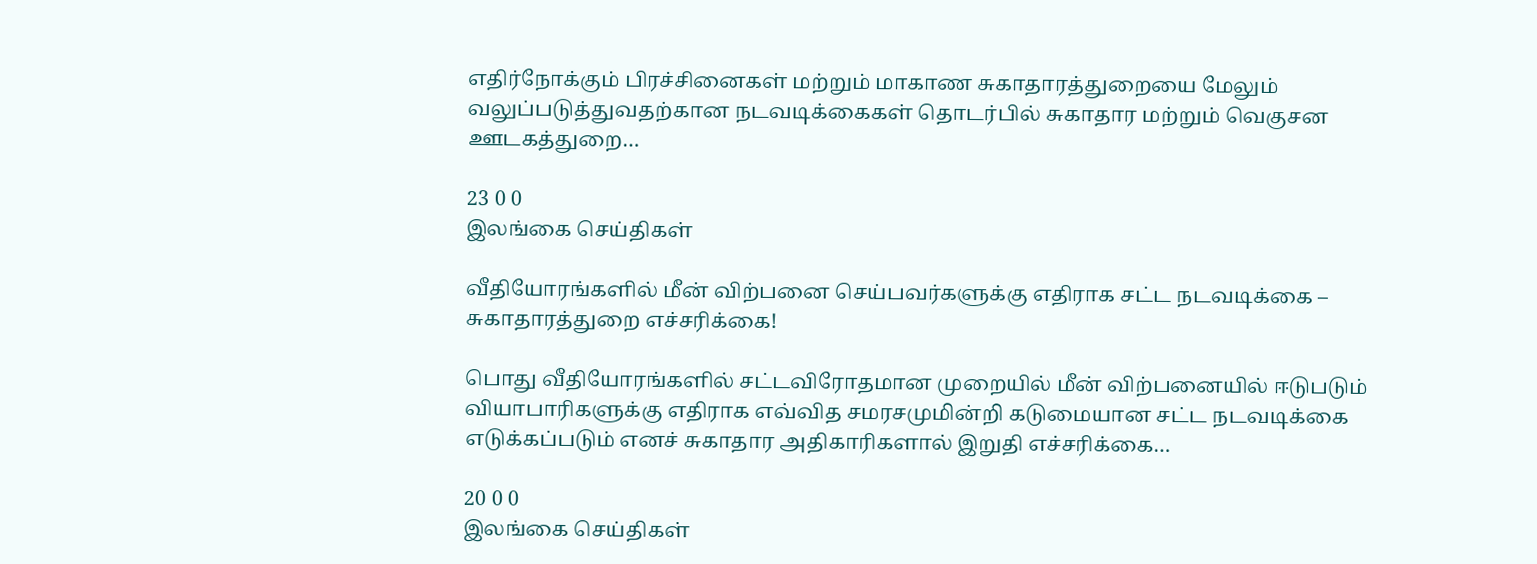எதிர்நோக்கும் பிரச்சினைகள் மற்றும் மாகாண சுகாதாரத்துறையை மேலும் வலுப்படுத்துவதற்கான நடவடிக்கைகள் தொடர்பில் சுகாதார மற்றும் வெகுசன ஊடகத்துறை…

23 0 0
இலங்கை செய்திகள்

வீதியோரங்களில் மீன் விற்பனை செய்பவர்களுக்கு எதிராக சட்ட நடவடிக்கை – சுகாதாரத்துறை எச்சரிக்கை!

பொது வீதியோரங்களில் சட்டவிரோதமான முறையில் மீன் விற்பனையில் ஈடுபடும் வியாபாரிகளுக்கு எதிராக எவ்வித சமரசமுமின்றி கடுமையான சட்ட நடவடிக்கை எடுக்கப்படும் எனச் சுகாதார அதிகாரிகளால் இறுதி எச்சரிக்கை…

20 0 0
இலங்கை செய்திகள்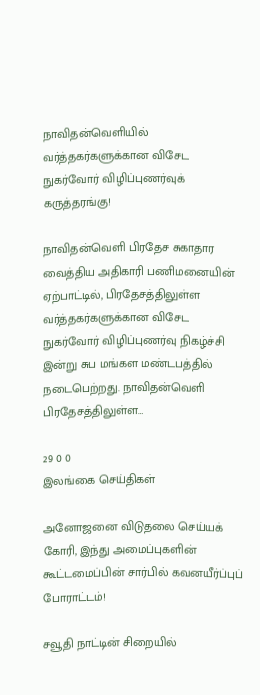நாவிதன்வெளியில் வர்த்தகர்களுக்கான விசேட நுகர்வோர் விழிப்புணர்வுக் கருத்தரங்கு!

நாவிதன்வெளி பிரதேச சுகாதார வைத்திய அதிகாரி பணிமனையின் ஏற்பாட்டில், பிரதேசத்திலுள்ள வர்த்தகர்களுக்கான விசேட நுகர்வோர் விழிப்புணர்வு நிகழ்ச்சி இன்று சுப மங்கள மண்டபத்தில் நடைபெற்றது. நாவிதன்வெளி பிரதேசத்திலுள்ள…

29 0 0
இலங்கை செய்திகள்

அனோஜனை விடுதலை செய்யக் கோரி, இந்து அமைப்புகளின் கூட்டமைப்பின் சார்பில் கவனயீர்ப்புப் போராட்டம்!

சவூதி நாட்டின் சிறையில்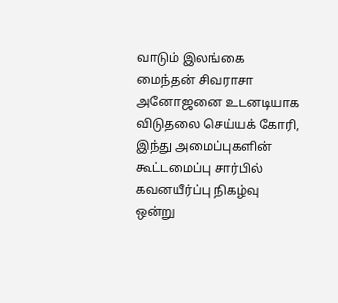வாடும் இலங்கை மைந்தன் சிவராசா அனோஜனை உடனடியாக விடுதலை செய்யக் கோரி, இந்து அமைப்புகளின் கூட்டமைப்பு சார்பில் கவனயீர்ப்பு நிகழ்வு ஒன்று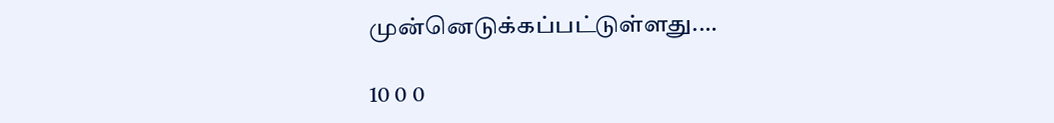முன்னெடுக்கப்பட்டுள்ளது.…

10 0 0